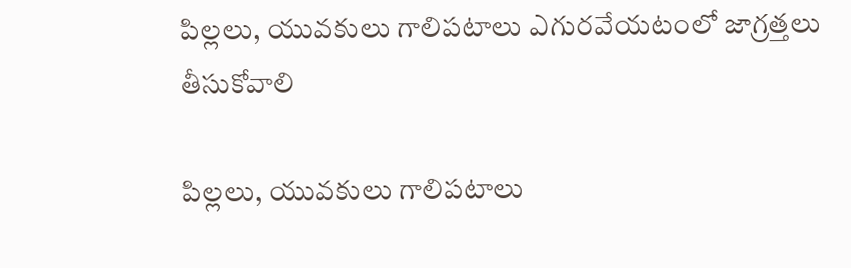పిల్లలు, యువకులు గాలిపటాలు ఎగురవేయటంలో జాగ్రత్తలు తీసుకోవాలి

పిల్లలు, యువకులు గాలిపటాలు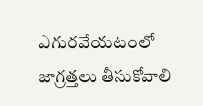ఎగురవేయటంలో జాగ్రత్తలు తీసుకోవాలి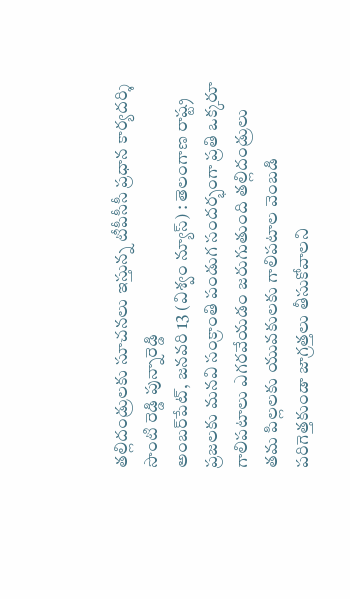తల్లిదండ్రులకు సూచనలు ఇస్తున్న టీపీసీసీ ప్రధాన కార్యదర్శి సొంటి రెడ్డి పున్నారెడ్డి
అంబర్‌పేట్, జనవరి 13 (విశ్వం న్యూస్) : తెలంగాణ రాష్ట్ర ప్రజలకు మనవి సంక్రాంతి పండుగ సందర్భంగా ప్రతి ఒక్కరూ గాలిపటాలు ఎగరవేయడం జరుగుతుంది తల్లిదండ్రులు తమ పిల్లలకు యువకులకు గాలిపటాల వెంబడి పరిగెత్తకుండా జాగ్రత్తలు తీసుకోవాలని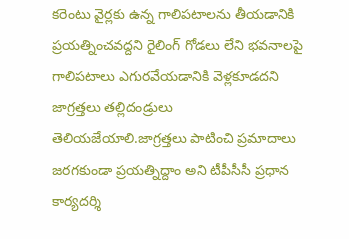కరెంటు వైర్లకు ఉన్న గాలిపటాలను తీయడానికి ప్రయత్నించవద్దని రైలింగ్ గోడలు లేని భవనాలపై గాలిపటాలు ఎగురవేయడానికి వెళ్లకూడదని జాగ్రత్తలు తల్లిదండ్రులు తెలియజేయాలి.జాగ్రత్తలు పాటించి ప్రమాదాలు జరగకుండా ప్రయత్నిద్దాం అని టీపీసీసీ ప్రధాన కార్యదర్శి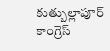కుత్బుల్లాపూర్ కాంగ్రెస్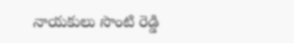నాయకులు సొంటి రెడ్డి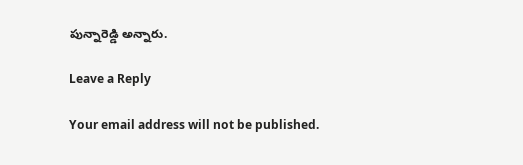పున్నారెడ్డి అన్నారు.

Leave a Reply

Your email address will not be published.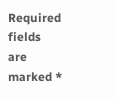Required fields are marked *